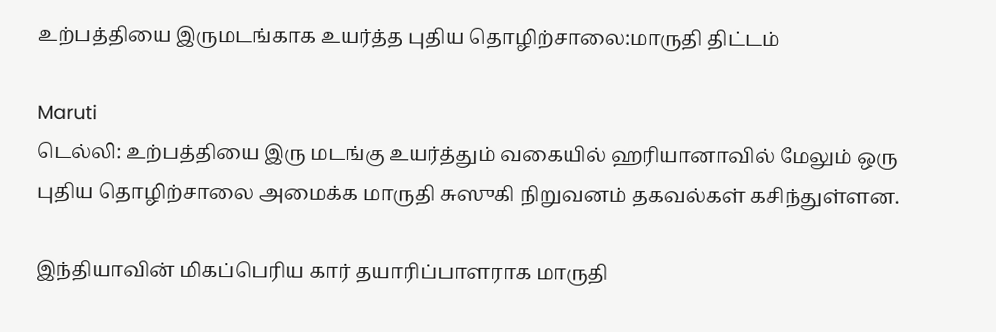உற்பத்தியை இருமடங்காக உயர்த்த புதிய தொழிற்சாலை:மாருதி திட்டம்

Maruti
டெல்லி: உற்பத்தியை இரு மடங்கு உயர்த்தும் வகையில் ஹரியானாவில் மேலும் ஒரு புதிய தொழிற்சாலை அமைக்க மாருதி சுஸுகி நிறுவனம் தகவல்கள் கசிந்துள்ளன.

இந்தியாவின் மிகப்பெரிய கார் தயாரிப்பாளராக மாருதி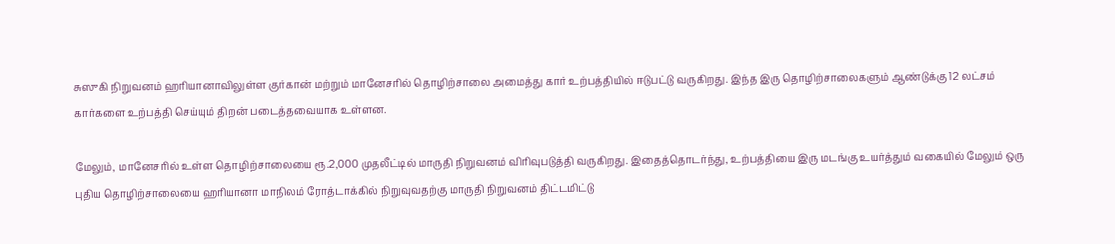சுஸுகி நிறுவனம் ஹரியானாவிலுள்ள குர்கான் மற்றும் மானேசரில் தொழிற்சாலை அமைத்து கார் உற்பத்தியில் ஈடுபட்டு வருகிறது. இந்த இரு தொழிற்சாலைகளும் ஆண்டுக்கு 12 லட்சம் கார்களை உற்பத்தி செய்யும் திறன் படைத்தவையாக உள்ளன.

மேலும், மானேசரில் உள்ள தொழிற்சாலையை ரூ.2,000 முதலீட்டில் மாருதி நிறுவனம் விரிவுபடுத்தி வருகிறது. இதைத்தொடர்ந்து, உற்பத்தியை இரு மடங்கு உயர்த்தும் வகையில் மேலும் ஒரு புதிய தொழிற்சாலையை ஹரியானா மாநிலம் ரோத்டாக்கில் நிறுவுவதற்கு மாருதி நிறுவனம் திட்டமிட்டு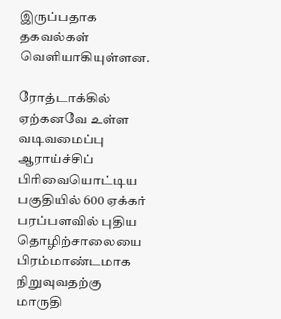இருப்பதாக தகவல்கள் வெளியாகியுள்ளன.

ரோத்டாக்கில் ஏற்கனவே உள்ள வடிவமைப்பு ஆராய்ச்சிப் பிரிவையொட்டிய பகுதியில் 600 ஏக்கர் பரப்பளவில் புதிய தொழிற்சாலையை பிரம்மாண்டமாக நிறுவுவதற்கு மாருதி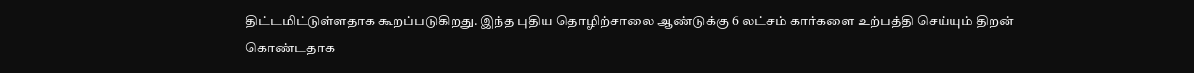திட்டமிட்டுள்ளதாக கூறப்படுகிறது. இந்த புதிய தொழிற்சாலை ஆண்டுக்கு 6 லட்சம் கார்களை உற்பத்தி செய்யும் திறன் கொண்டதாக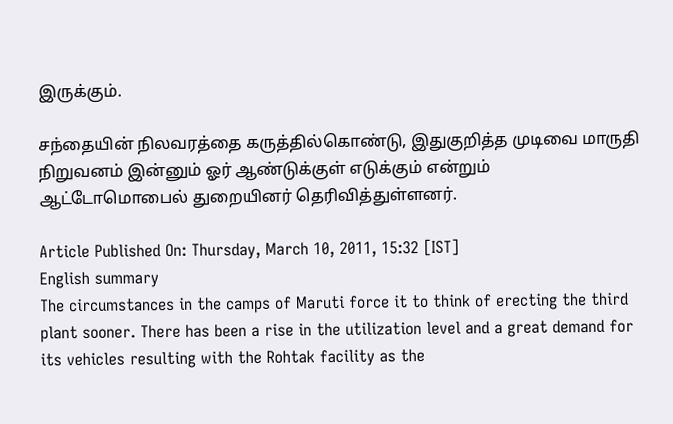இருக்கும்.

சந்தையின் நிலவரத்தை கருத்தில்கொண்டு, இதுகுறித்த முடிவை மாருதி நிறுவனம் இன்னும் ஓர் ஆண்டுக்குள் எடுக்கும் என்றும் ஆட்டோமொபைல் துறையினர் தெரிவித்துள்ளனர்.

Article Published On: Thursday, March 10, 2011, 15:32 [IST]
English summary
The circumstances in the camps of Maruti force it to think of erecting the third plant sooner. There has been a rise in the utilization level and a great demand for its vehicles resulting with the Rohtak facility as the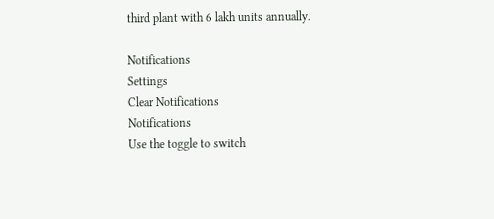third plant with 6 lakh units annually.

Notifications
Settings
Clear Notifications
Notifications
Use the toggle to switch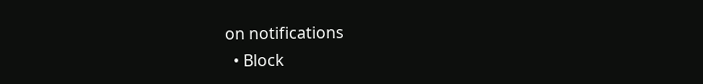on notifications
  • Block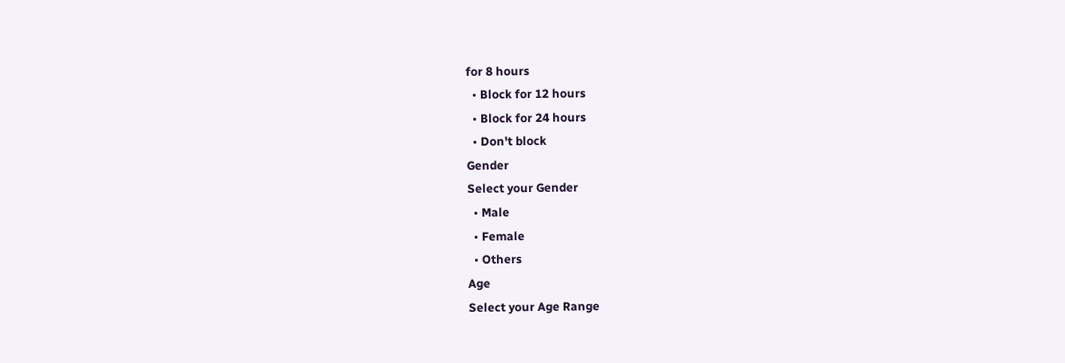for 8 hours
  • Block for 12 hours
  • Block for 24 hours
  • Don't block
Gender
Select your Gender
  • Male
  • Female
  • Others
Age
Select your Age Range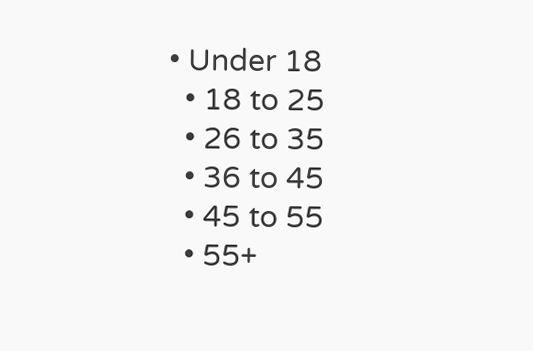• Under 18
  • 18 to 25
  • 26 to 35
  • 36 to 45
  • 45 to 55
  • 55+